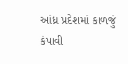આંધ્ર પ્રદેશમાં કાળજું કંપાવી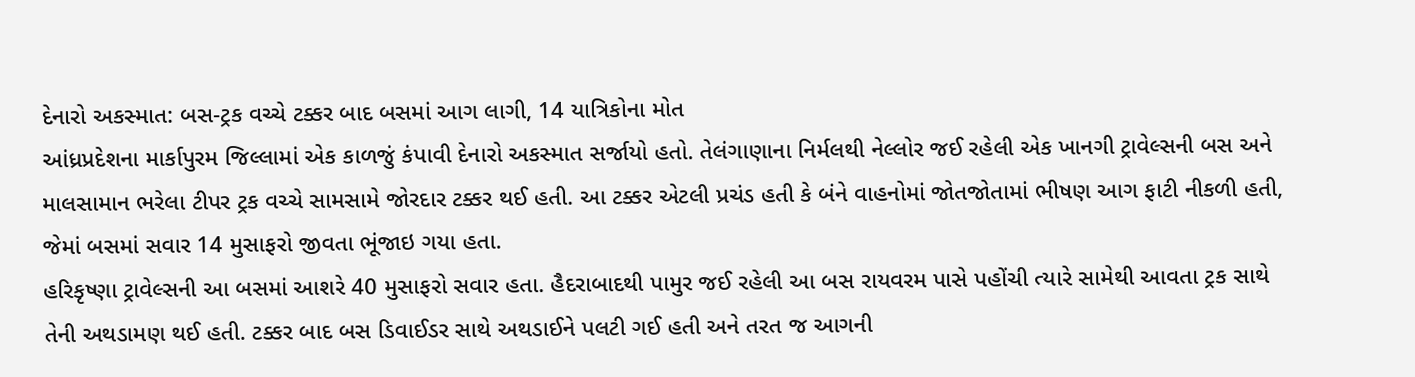દેનારો અકસ્માત: બસ-ટ્રક વચ્ચે ટક્કર બાદ બસમાં આગ લાગી, 14 યાત્રિકોના મોત
આંધ્રપ્રદેશના માર્કાપુરમ જિલ્લામાં એક કાળજું કંપાવી દેનારો અકસ્માત સર્જાયો હતો. તેલંગાણાના નિર્મલથી નેલ્લોર જઈ રહેલી એક ખાનગી ટ્રાવેલ્સની બસ અને માલસામાન ભરેલા ટીપર ટ્રક વચ્ચે સામસામે જોરદાર ટક્કર થઈ હતી. આ ટક્કર એટલી પ્રચંડ હતી કે બંને વાહનોમાં જોતજોતામાં ભીષણ આગ ફાટી નીકળી હતી, જેમાં બસમાં સવાર 14 મુસાફરો જીવતા ભૂંજાઇ ગયા હતા.
હરિકૃષ્ણા ટ્રાવેલ્સની આ બસમાં આશરે 40 મુસાફરો સવાર હતા. હૈદરાબાદથી પામુર જઈ રહેલી આ બસ રાયવરમ પાસે પહોંચી ત્યારે સામેથી આવતા ટ્રક સાથે તેની અથડામણ થઈ હતી. ટક્કર બાદ બસ ડિવાઈડર સાથે અથડાઈને પલટી ગઈ હતી અને તરત જ આગની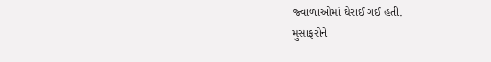જ્વાળાઓમાં ઘેરાઈ ગઈ હતી.
મુસાફરોને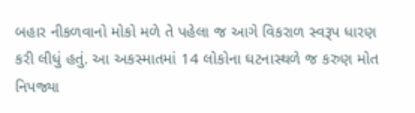બહાર નીકળવાનો મોકો મળે તે પહેલા જ આગે વિકરાળ સ્વરૂપ ધારણ કરી લીધું હતું. આ અકસ્માતમાં 14 લોકોના ઘટનાસ્થળે જ કરુણ મોત નિપજ્યા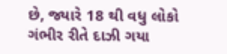છે, જ્યારે 18 થી વધુ લોકો ગંભીર રીતે દાઝી ગયા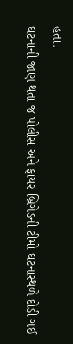હતા.
ઘટનાની જાણ થતા જ પોલીસ અને ફાયર બ્રિગેડની ટીમો ઘટનાસ્થળે દોડી ગઈ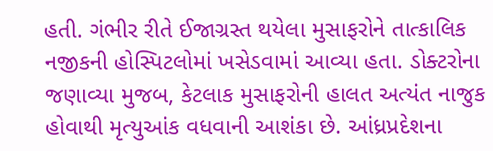હતી. ગંભીર રીતે ઈજાગ્રસ્ત થયેલા મુસાફરોને તાત્કાલિક નજીકની હોસ્પિટલોમાં ખસેડવામાં આવ્યા હતા. ડોક્ટરોના જણાવ્યા મુજબ, કેટલાક મુસાફરોની હાલત અત્યંત નાજુક હોવાથી મૃત્યુઆંક વધવાની આશંકા છે. આંધ્રપ્રદેશના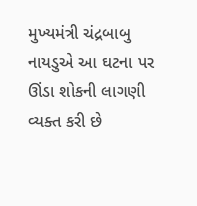મુખ્યમંત્રી ચંદ્રબાબુ નાયડુએ આ ઘટના પર ઊંડા શોકની લાગણી વ્યક્ત કરી છે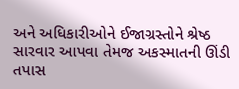અને અધિકારીઓને ઈજાગ્રસ્તોને શ્રેષ્ઠ સારવાર આપવા તેમજ અકસ્માતની ઊંડી તપાસ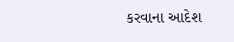કરવાના આદેશ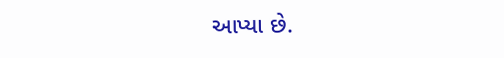આપ્યા છે.